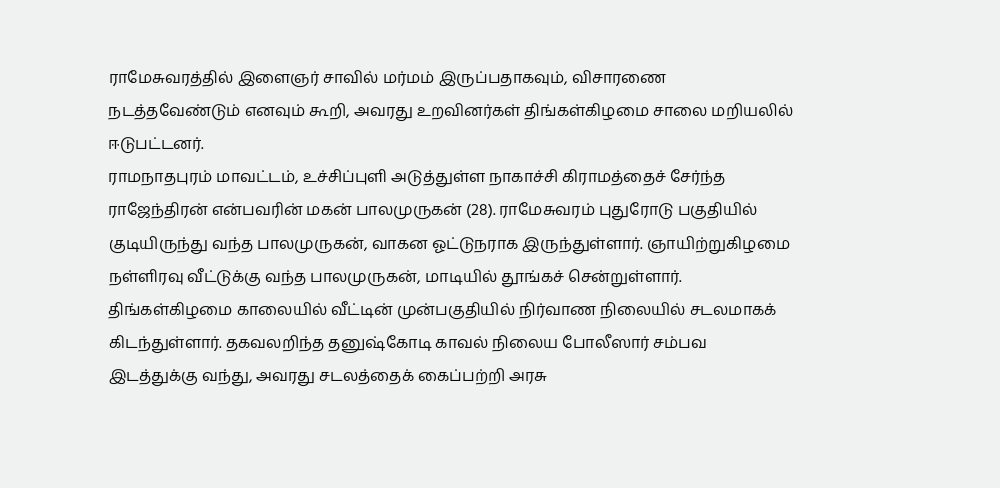ராமேசுவரத்தில் இளைஞர் சாவில் மர்மம் இருப்பதாகவும், விசாரணை நடத்தவேண்டும் எனவும் கூறி, அவரது உறவினர்கள் திங்கள்கிழமை சாலை மறியலில் ஈடுபட்டனர்.
ராமநாதபுரம் மாவட்டம், உச்சிப்புளி அடுத்துள்ள நாகாச்சி கிராமத்தைச் சேர்ந்த ராஜேந்திரன் என்பவரின் மகன் பாலமுருகன் (28). ராமேசுவரம் புதுரோடு பகுதியில் குடியிருந்து வந்த பாலமுருகன், வாகன ஓட்டுநராக இருந்துள்ளார். ஞாயிற்றுகிழமை நள்ளிரவு வீட்டுக்கு வந்த பாலமுருகன், மாடியில் தூங்கச் சென்றுள்ளார். திங்கள்கிழமை காலையில் வீட்டின் முன்பகுதியில் நிர்வாண நிலையில் சடலமாகக் கிடந்துள்ளார். தகவலறிந்த தனுஷ்கோடி காவல் நிலைய போலீஸார் சம்பவ இடத்துக்கு வந்து, அவரது சடலத்தைக் கைப்பற்றி அரசு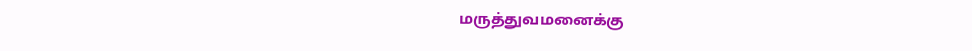மருத்துவமனைக்கு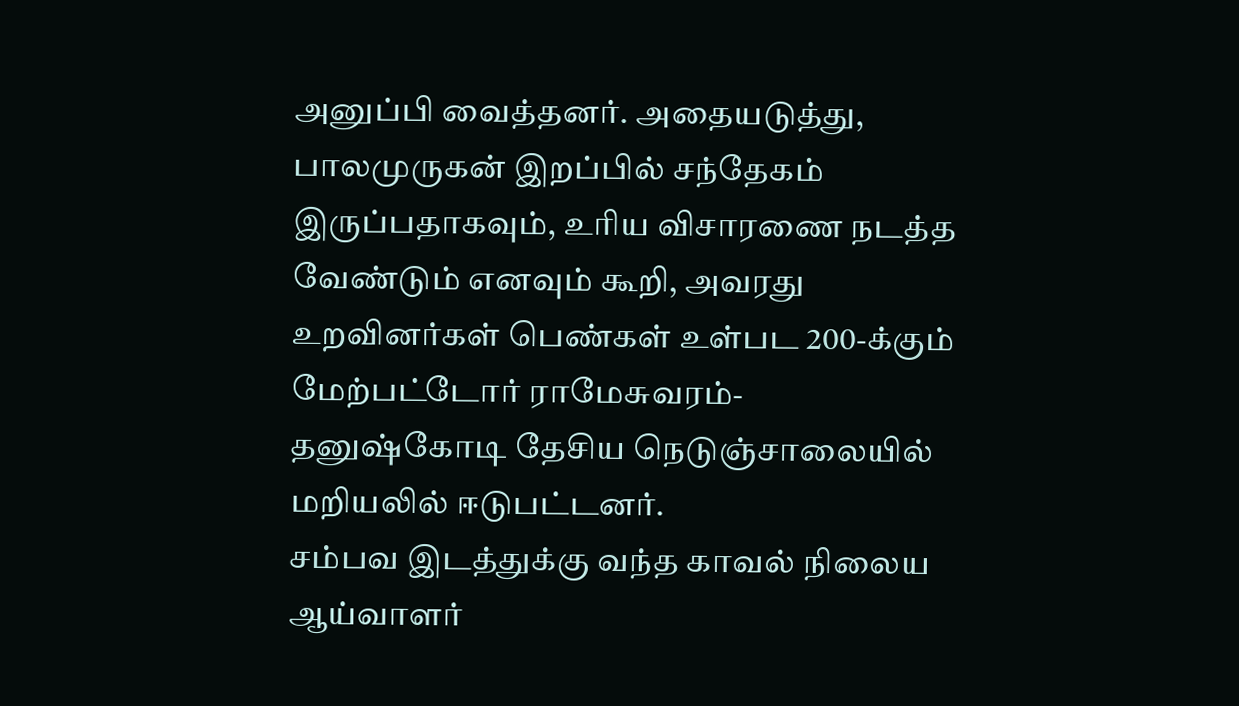அனுப்பி வைத்தனர். அதையடுத்து, பாலமுருகன் இறப்பில் சந்தேகம் இருப்பதாகவும், உரிய விசாரணை நடத்த வேண்டும் எனவும் கூறி, அவரது உறவினர்கள் பெண்கள் உள்பட 200-க்கும் மேற்பட்டோர் ராமேசுவரம்-தனுஷ்கோடி தேசிய நெடுஞ்சாலையில் மறியலில் ஈடுபட்டனர்.
சம்பவ இடத்துக்கு வந்த காவல் நிலைய ஆய்வாளர்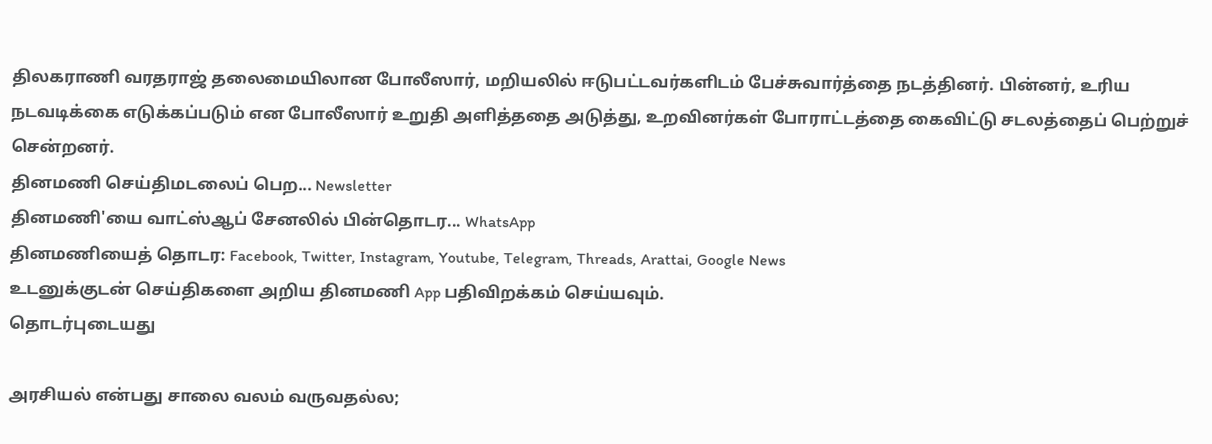திலகராணி வரதராஜ் தலைமையிலான போலீஸார், மறியலில் ஈடுபட்டவர்களிடம் பேச்சுவார்த்தை நடத்தினர். பின்னர், உரிய நடவடிக்கை எடுக்கப்படும் என போலீஸார் உறுதி அளித்ததை அடுத்து, உறவினர்கள் போராட்டத்தை கைவிட்டு சடலத்தைப் பெற்றுச் சென்றனர்.
தினமணி செய்திமடலைப் பெற... Newsletter
தினமணி'யை வாட்ஸ்ஆப் சேனலில் பின்தொடர... WhatsApp
தினமணியைத் தொடர: Facebook, Twitter, Instagram, Youtube, Telegram, Threads, Arattai, Google News
உடனுக்குடன் செய்திகளை அறிய தினமணி App பதிவிறக்கம் செய்யவும்.
தொடர்புடையது

அரசியல் என்பது சாலை வலம் வருவதல்ல;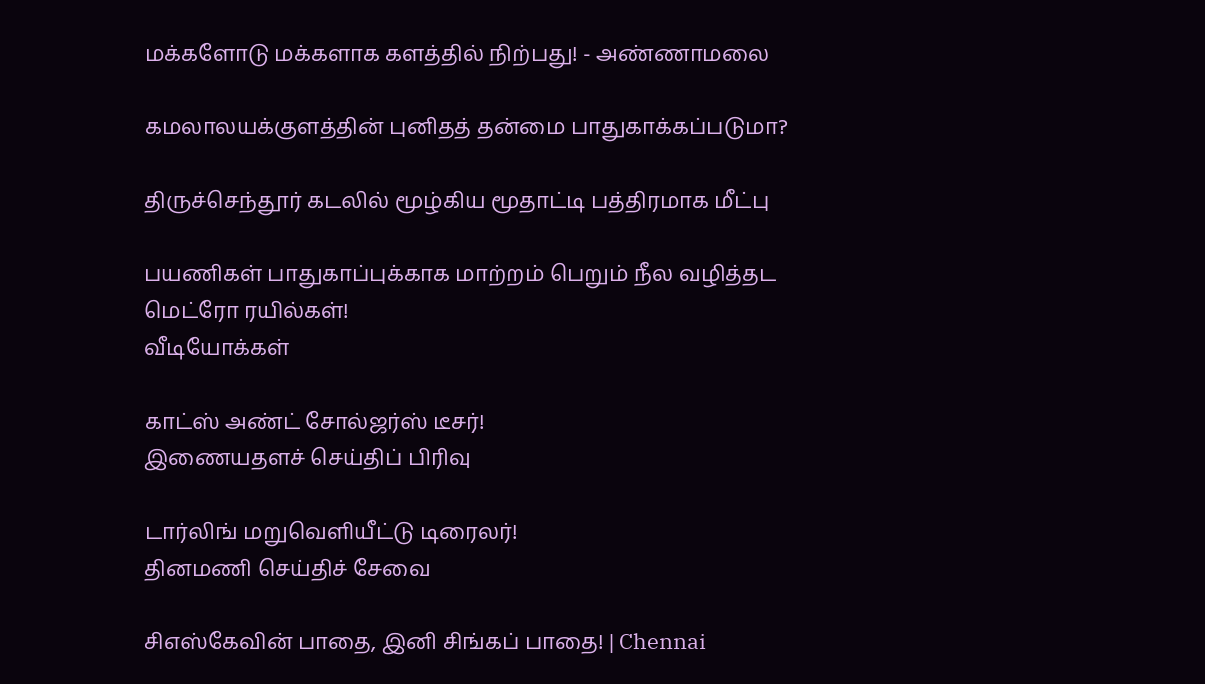மக்களோடு மக்களாக களத்தில் நிற்பது! - அண்ணாமலை

கமலாலயக்குளத்தின் புனிதத் தன்மை பாதுகாக்கப்படுமா?

திருச்செந்தூர் கடலில் மூழ்கிய மூதாட்டி பத்திரமாக மீட்பு

பயணிகள் பாதுகாப்புக்காக மாற்றம் பெறும் நீல வழித்தட மெட்ரோ ரயில்கள்!
வீடியோக்கள்

காட்ஸ் அண்ட் சோல்ஜர்ஸ் டீசர்!
இணையதளச் செய்திப் பிரிவு

டார்லிங் மறுவெளியீட்டு டிரைலர்!
தினமணி செய்திச் சேவை

சிஎஸ்கேவின் பாதை, இனி சிங்கப் பாதை! | Chennai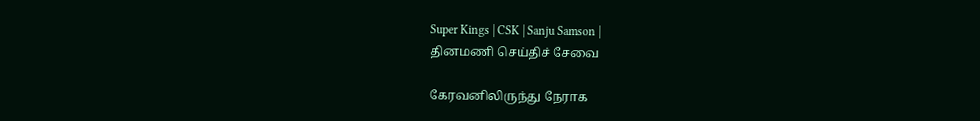Super Kings | CSK | Sanju Samson |
தினமணி செய்திச் சேவை

கேரவனிலிருந்து நேராக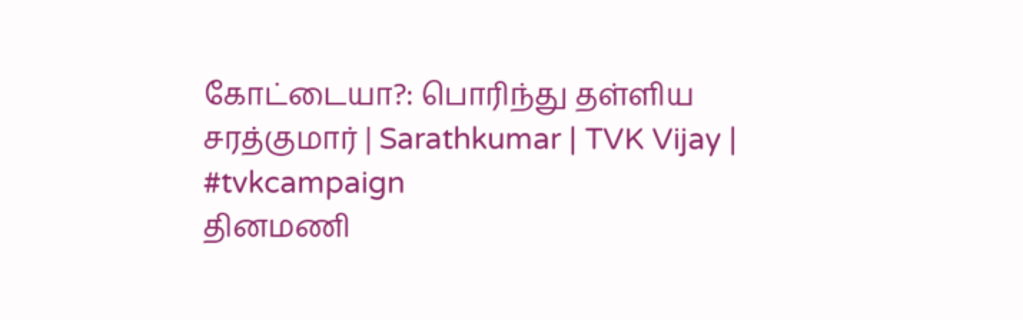கோட்டையா?: பொரிந்து தள்ளிய சரத்குமார் | Sarathkumar | TVK Vijay | #tvkcampaign
தினமணி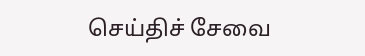செய்திச் சேவை